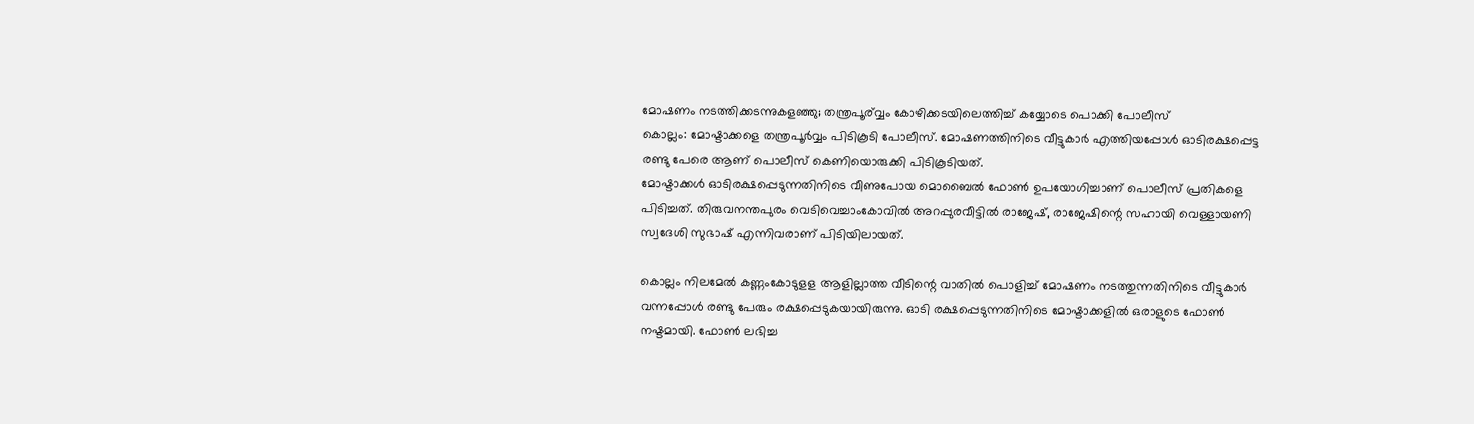മോഷണം നടത്തിക്കടന്നുകളഞ്ഞു; തന്ത്രപൂര്വ്വം കോഴിക്കടയിലെത്തിച്ച് കയ്യോടെ പൊക്കി പോലീസ്
കൊല്ലം: മോഷ്ടാക്കളെ തന്ത്രപൂർവ്വം പിടികൂടി പോലീസ്. മോഷണത്തിനിടെ വീട്ടുകാർ എത്തിയപ്പോൾ ഓടിരക്ഷപ്പെട്ട രണ്ടു പേരെ ആണ് പൊലീസ് കെണിയൊരുക്കി പിടികൂടിയത്.
മോഷ്ടാക്കൾ ഓടിരക്ഷപ്പെടുന്നതിനിടെ വീണുപോയ മൊബൈൽ ഫോൺ ഉപയോഗിച്ചാണ് പൊലീസ് പ്രതികളെ പിടിച്ചത്. തിരുവനന്തപുരം വെടിവെച്ചാംകോവിൽ അറപ്പുരവീട്ടിൽ രാജേഷ്, രാജേഷിന്റെ സഹായി വെള്ളായണി സ്വദേശി സുഭാഷ് എന്നിവരാണ് പിടിയിലായത്.

കൊല്ലം നിലമേൽ കണ്ണംകോടുളള ആളില്ലാത്ത വീടിന്റെ വാതിൽ പൊളിച്ച് മോഷണം നടത്തുന്നതിനിടെ വീട്ടുകാർ വന്നപ്പോൾ രണ്ടു പേരും രക്ഷപ്പെടുകയായിരുന്നു. ഓടി രക്ഷപ്പെടുന്നതിനിടെ മോഷ്ടാക്കളിൽ ഒരാളുടെ ഫോൺ നഷ്ടമായി. ഫോൺ ലഭിച്ച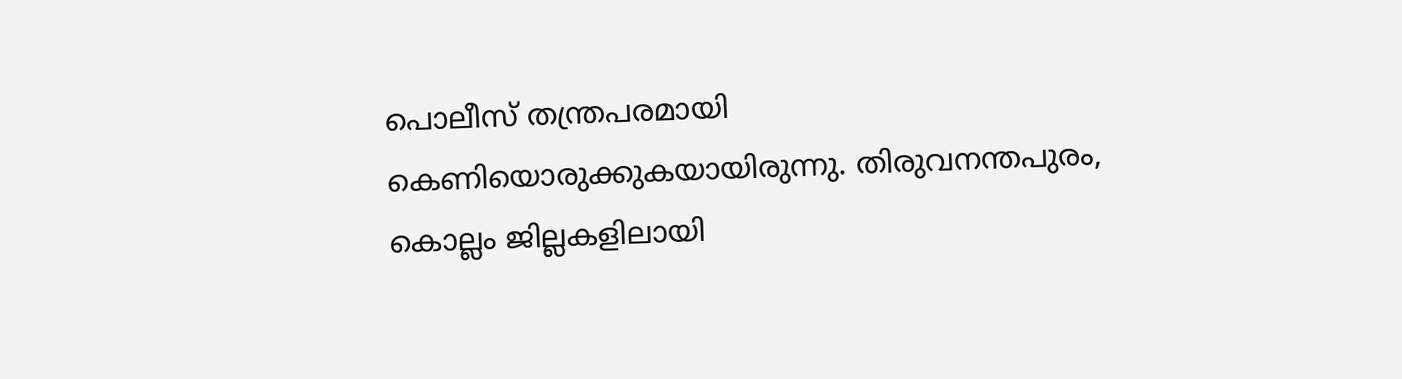പൊലീസ് തന്ത്രപരമായി കെണിയൊരുക്കുകയായിരുന്നു. തിരുവനന്തപുരം, കൊല്ലം ജില്ലകളിലായി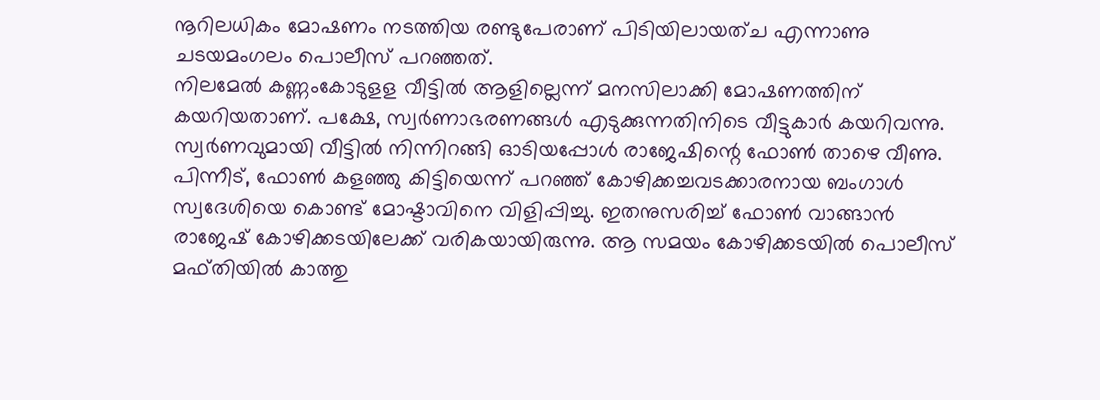നൂറിലധികം മോഷണം നടത്തിയ രണ്ടുപേരാണ് പിടിയിലായത്ച എന്നാണു ചടയമംഗലം പൊലീസ് പറഞ്ഞത്.
നിലമേൽ കണ്ണംകോടുളള വീട്ടിൽ ആളില്ലെന്ന് മനസിലാക്കി മോഷണത്തിന് കയറിയതാണ്. പക്ഷേ, സ്വർണാഭരണങ്ങൾ എടുക്കുന്നതിനിടെ വീട്ടുകാർ കയറിവന്നു. സ്വർണവുമായി വീട്ടിൽ നിന്നിറങ്ങി ഓടിയപ്പോൾ രാജേഷിന്റെ ഫോൺ താഴെ വീണു. പിന്നീട്, ഫോൺ കളഞ്ഞു കിട്ടിയെന്ന് പറഞ്ഞ് കോഴിക്കച്ചവടക്കാരനായ ബംഗാൾ സ്വദേശിയെ കൊണ്ട് മോഷ്ടാവിനെ വിളിപ്പിച്ചു. ഇതനുസരിച്ച് ഫോൺ വാങ്ങാൻ രാജേഷ് കോഴിക്കടയിലേക്ക് വരികയായിരുന്നു. ആ സമയം കോഴിക്കടയിൽ പൊലീസ് മഫ്തിയിൽ കാത്തു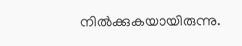നിൽക്കുകയായിരുന്നു.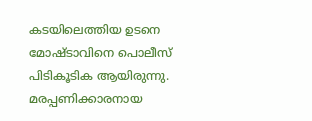കടയിലെത്തിയ ഉടനെ മോഷ്ടാവിനെ പൊലീസ് പിടികൂടിക ആയിരുന്നു.
മരപ്പണിക്കാരനായ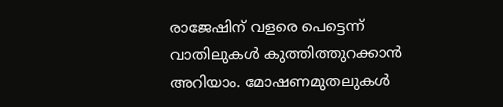രാജേഷിന് വളരെ പെട്ടെന്ന് വാതിലുകൾ കുത്തിത്തുറക്കാൻ അറിയാം. മോഷണമുതലുകൾ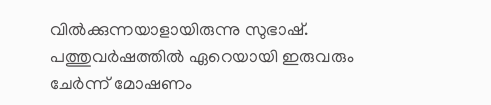വിൽക്കുന്നയാളായിരുന്നു സുഭാഷ്. പത്തുവർഷത്തിൽ ഏറെയായി ഇരുവരും ചേർന്ന് മോഷണം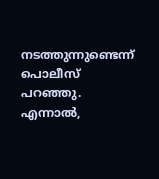നടത്തുന്നുണ്ടെന്ന് പൊലീസ് പറഞ്ഞു. എന്നാൽ,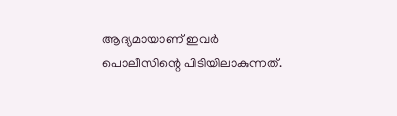ആദ്യമായാണ് ഇവർ പൊലീസിന്റെ പിടിയിലാകുന്നത്.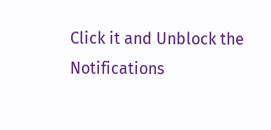Click it and Unblock the Notifications